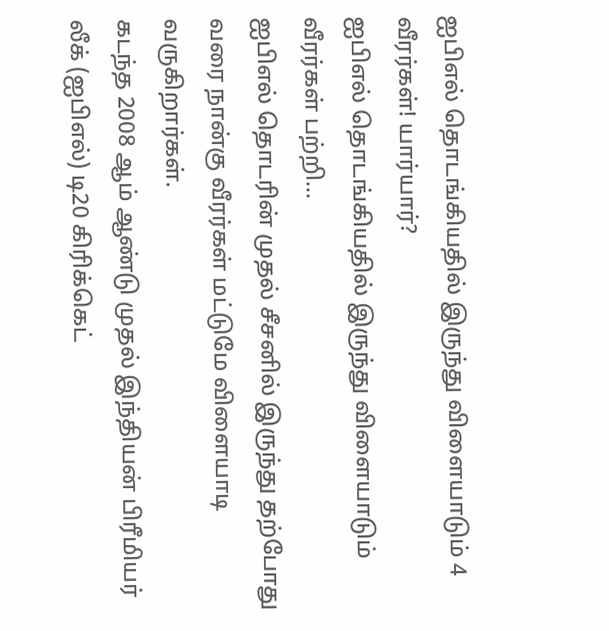ஐபிஎல் தொடங்கியதில் இருந்து விளையாடும் 4 வீரர்கள்! யார்யார்?
ஐபிஎல் தொடங்கியதில் இருந்து விளையாடும் வீரர்கள் பற்றி...
ஐபிஎல் தொடரின் முதல் சீசனில் இருந்து தற்போது வரை நான்கு வீரர்கள் மட்டுமே விளையாடி வருகிறார்கள்.
கடந்த 2008 ஆம் ஆண்டு முதல் இந்தியன் பிரீமியர் லீக் (ஐபிஎல்) டி20 கிரிக்கெட்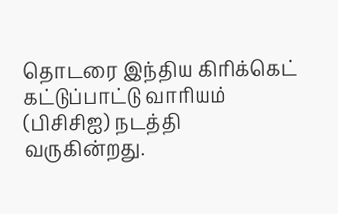தொடரை இந்திய கிரிக்கெட் கட்டுப்பாட்டு வாரியம் (பிசிசிஐ) நடத்தி வருகின்றது.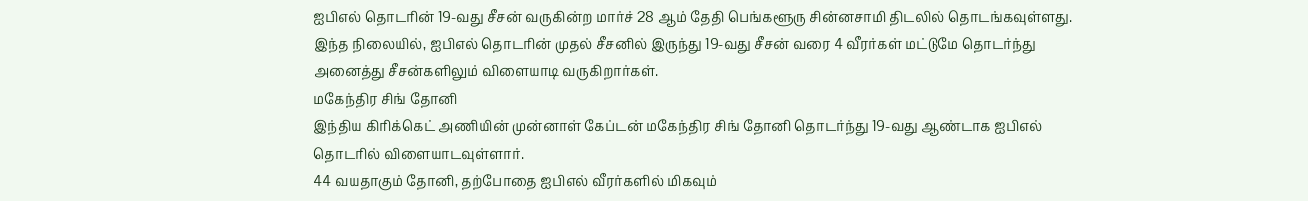ஐபிஎல் தொடரின் 19-வது சீசன் வருகின்ற மார்ச் 28 ஆம் தேதி பெங்களூரு சின்னசாமி திடலில் தொடங்கவுள்ளது.
இந்த நிலையில், ஐபிஎல் தொடரின் முதல் சீசனில் இருந்து 19-வது சீசன் வரை 4 வீரர்கள் மட்டுமே தொடர்ந்து அனைத்து சீசன்களிலும் விளையாடி வருகிறார்கள்.
மகேந்திர சிங் தோனி
இந்திய கிரிக்கெட் அணியின் முன்னாள் கேப்டன் மகேந்திர சிங் தோனி தொடர்ந்து 19-வது ஆண்டாக ஐபிஎல் தொடரில் விளையாடவுள்ளார்.
44 வயதாகும் தோனி, தற்போதை ஐபிஎல் வீரர்களில் மிகவும்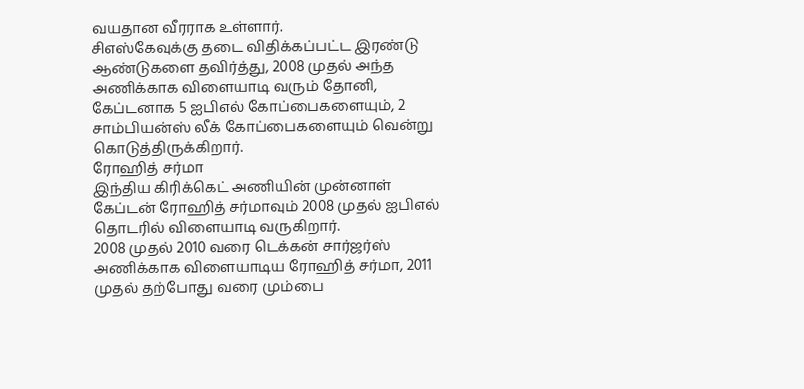வயதான வீரராக உள்ளார்.
சிஎஸ்கேவுக்கு தடை விதிக்கப்பட்ட இரண்டு ஆண்டுகளை தவிர்த்து, 2008 முதல் அந்த அணிக்காக விளையாடி வரும் தோனி, கேப்டனாக 5 ஐபிஎல் கோப்பைகளையும், 2 சாம்பியன்ஸ் லீக் கோப்பைகளையும் வென்று கொடுத்திருக்கிறார்.
ரோஹித் சர்மா
இந்திய கிரிக்கெட் அணியின் முன்னாள் கேப்டன் ரோஹித் சர்மாவும் 2008 முதல் ஐபிஎல் தொடரில் விளையாடி வருகிறார்.
2008 முதல் 2010 வரை டெக்கன் சார்ஜர்ஸ் அணிக்காக விளையாடிய ரோஹித் சர்மா, 2011 முதல் தற்போது வரை மும்பை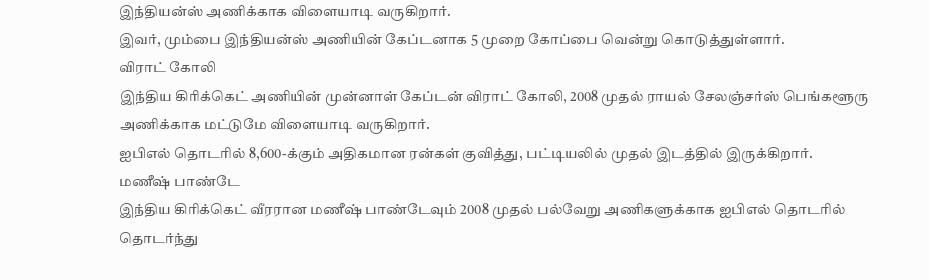இந்தியன்ஸ் அணிக்காக விளையாடி வருகிறார்.
இவர், மும்பை இந்தியன்ஸ் அணியின் கேப்டனாக 5 முறை கோப்பை வென்று கொடுத்துள்ளார்.
விராட் கோலி
இந்திய கிரிக்கெட் அணியின் முன்னாள் கேப்டன் விராட் கோலி, 2008 முதல் ராயல் சேலஞ்சர்ஸ் பெங்களூரு அணிக்காக மட்டுமே விளையாடி வருகிறார்.
ஐபிஎல் தொடரில் 8,600-க்கும் அதிகமான ரன்கள் குவித்து, பட்டியலில் முதல் இடத்தில் இருக்கிறார்.
மணீஷ் பாண்டே
இந்திய கிரிக்கெட் வீரரான மணீஷ் பாண்டேவும் 2008 முதல் பல்வேறு அணிகளுக்காக ஐபிஎல் தொடரில் தொடர்ந்து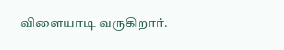விளையாடி வருகிறார்.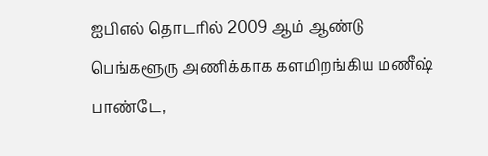ஐபிஎல் தொடரில் 2009 ஆம் ஆண்டு பெங்களூரு அணிக்காக களமிறங்கிய மணீஷ் பாண்டே,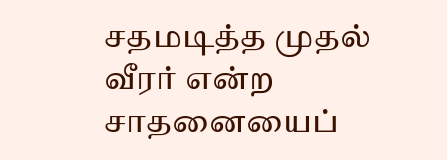சதமடித்த முதல் வீரர் என்ற சாதனையைப்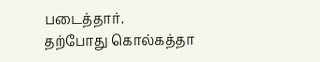படைத்தார்.
தற்போது கொல்கத்தா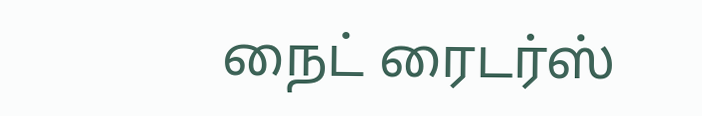நைட் ரைடர்ஸ்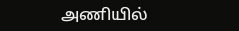அணியில்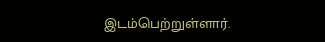இடம்பெற்றுள்ளார்.